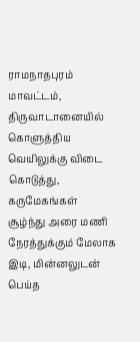ராமநாதபுரம் மாவட்டம், திருவாடானையில் கொளுத்திய வெயிலுக்கு விடை கொடுத்து, கருமேகங்கள் சூழ்ந்து அரை மணி நேரத்துக்கும் மேலாக இடி, மின்னலுடன் பெய்த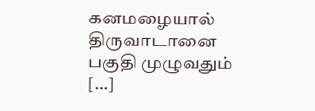கனமழையால் திருவாடானை பகுதி முழுவதும் […]